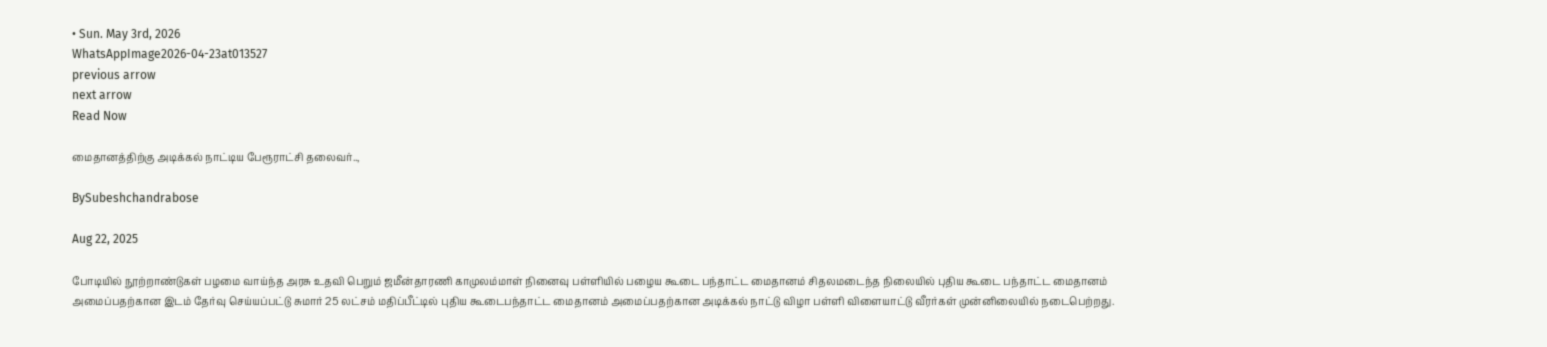• Sun. May 3rd, 2026
WhatsAppImage2026-04-23at013527
previous arrow
next arrow
Read Now

மைதானத்திற்கு அடிக்கல் நாட்டிய பேரூராட்சி தலைவர்..,

BySubeshchandrabose

Aug 22, 2025

போடியில் நூற்றாண்டுகள் பழமை வாய்ந்த அரசு உதவி பெறும் ஜமீன்தாரணி காமுலம்மாள் நினைவு பள்ளியில் பழைய கூடை பந்தாட்ட மைதானம் சிதலமடைந்த நிலையில் புதிய கூடை பந்தாட்ட மைதானம் அமைப்பதற்கான இடம் தேர்வு செய்யப்பட்டு சுமார் 25 லட்சம் மதிப்பீட்டில் புதிய கூடைபந்தாட்ட மைதானம் அமைப்பதற்கான அடிக்கல் நாட்டு விழா பள்ளி விளையாட்டு வீரர்கள் முன்னிலையில் நடைபெற்றது.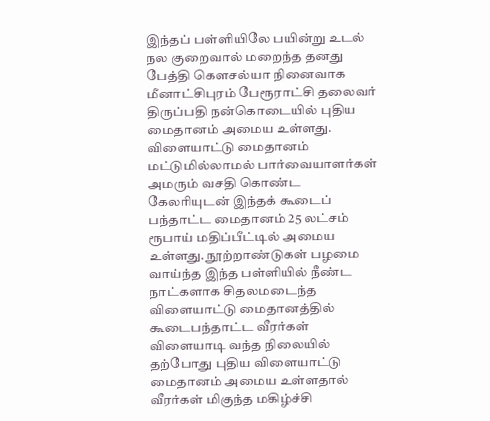இந்தப் பள்ளியிலே பயின்று உடல் நல குறைவால் மறைந்த தனது பேத்தி கௌசல்யா நினைவாக மீனாட்சிபுரம் பேரூராட்சி தலைவர் திருப்பதி நன்கொடையில் புதிய மைதானம் அமைய உள்ளது. விளையாட்டு மைதானம் மட்டுமில்லாமல் பார்வையாளர்கள் அமரும் வசதி கொண்ட கேலரியுடன் இந்தக் கூடைப் பந்தாட்ட மைதானம் 25 லட்சம் ரூபாய் மதிப்பீட்டில் அமைய உள்ளது. நூற்றாண்டுகள் பழமை வாய்ந்த இந்த பள்ளியில் நீண்ட நாட்களாக சிதலமடைந்த விளையாட்டு மைதானத்தில் கூடைபந்தாட்ட வீரர்கள் விளையாடி வந்த நிலையில் தற்போது புதிய விளையாட்டு மைதானம் அமைய உள்ளதால் வீரர்கள் மிகுந்த மகிழ்ச்சி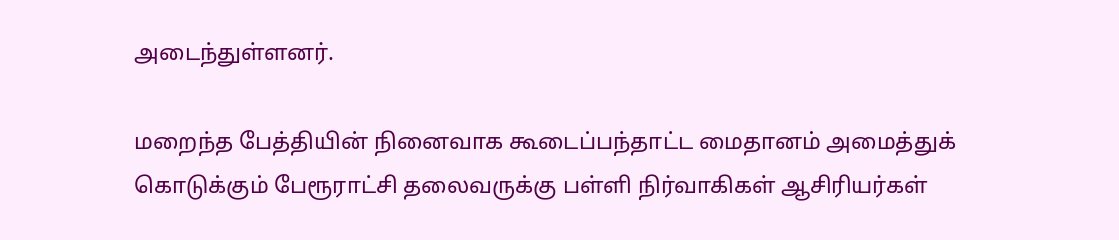அடைந்துள்ளனர்.

மறைந்த பேத்தியின் நினைவாக கூடைப்பந்தாட்ட மைதானம் அமைத்துக் கொடுக்கும் பேரூராட்சி தலைவருக்கு பள்ளி நிர்வாகிகள் ஆசிரியர்கள்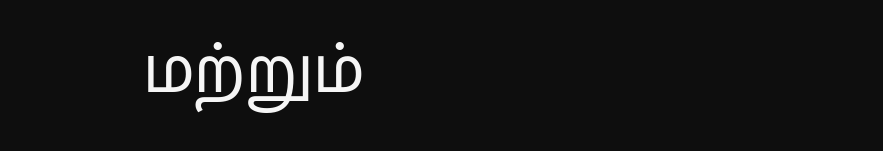மற்றும்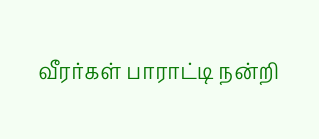வீரர்கள் பாராட்டி நன்றி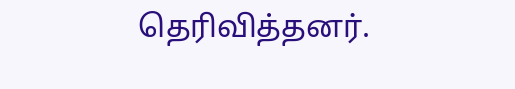தெரிவித்தனர்.